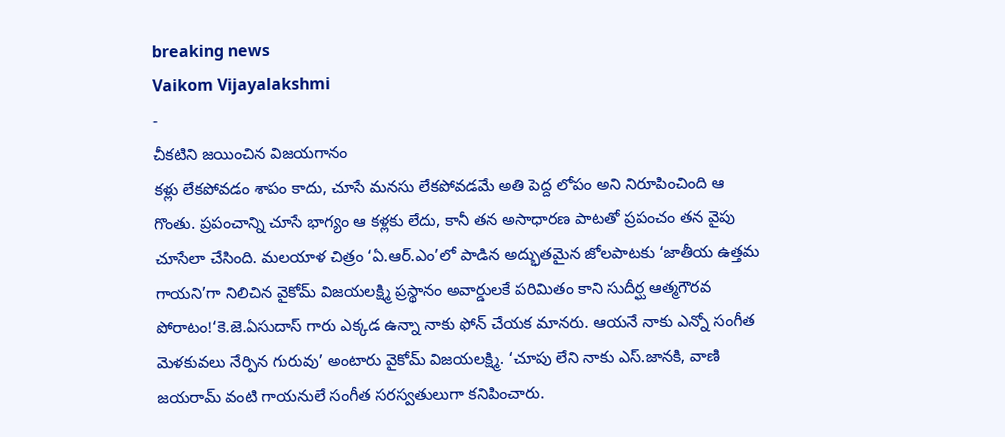breaking news
Vaikom Vijayalakshmi
-
చీకటిని జయించిన విజయగానం
కళ్లు లేకపోవడం శాపం కాదు, చూసే మనసు లేకపోవడమే అతి పెద్ద లోపం అని నిరూపించింది ఆ గొంతు. ప్రపంచాన్ని చూసే భాగ్యం ఆ కళ్లకు లేదు, కానీ తన అసాధారణ పాటతో ప్రపంచం తన వైపు చూసేలా చేసింది. మలయాళ చిత్రం ‘ఏ.ఆర్.ఎం’లో పాడిన అద్భుతమైన జోలపాటకు ‘జాతీయ ఉత్తమ గాయని’గా నిలిచిన వైకోమ్ విజయలక్ష్మి ప్రస్థానం అవార్డులకే పరిమితం కాని సుదీర్ఘ ఆత్మగౌరవ పోరాటం!‘కె.జె.ఏసుదాస్ గారు ఎక్కడ ఉన్నా నాకు ఫోన్ చేయక మానరు. ఆయనే నాకు ఎన్నో సంగీత మెళకువలు నేర్పిన గురువు’ అంటారు వైకోమ్ విజయలక్ష్మి. ‘చూపు లేని నాకు ఎస్.జానకి, వాణి జయరామ్ వంటి గాయనులే సంగీత సరస్వతులుగా కనిపించారు.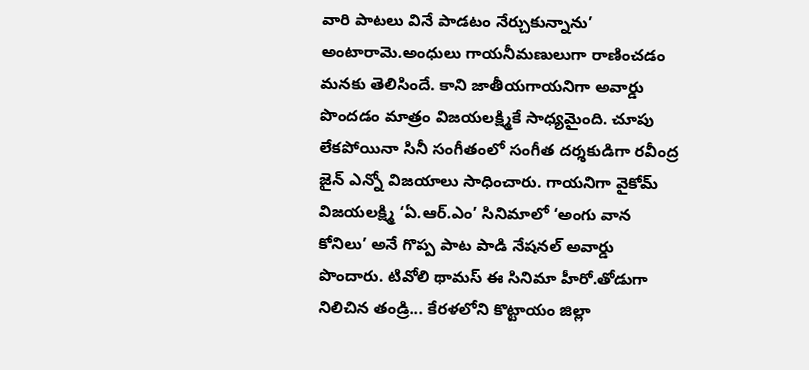వారి పాటలు వినే పాడటం నేర్చుకున్నాను’ అంటారామె.అంధులు గాయనీమణులుగా రాణించడం మనకు తెలిసిందే. కాని జాతీయగాయనిగా అవార్డు పొందడం మాత్రం విజయలక్ష్మికే సాధ్యమైంది. చూపు లేకపోయినా సినీ సంగీతంలో సంగీత దర్శకుడిగా రవీంద్ర జైన్ ఎన్నో విజయాలు సాధించారు. గాయనిగా వైకోమ్ విజయలక్ష్మి ‘ఏ.ఆర్.ఎం’ సినిమాలో ‘అంగు వాన కోనిలు’ అనే గొప్ప పాట పాడి నేషనల్ అవార్డు పొందారు. టివోలి థామస్ ఈ సినిమా హీరో.తోడుగా నిలిచిన తండ్రి... కేరళలోని కొట్టాయం జిల్లా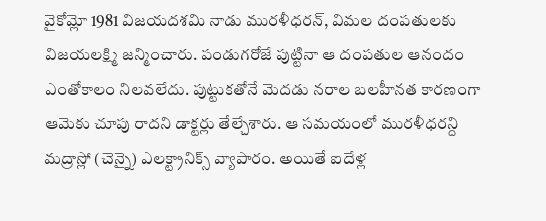వైకోమ్లో 1981 విజయదశమి నాడు మురళీధరన్, విమల దంపతులకు విజయలక్ష్మి జన్మించారు. పండుగరోజే పుట్టినా ఆ దంపతుల ఆనందం ఎంతోకాలం నిలవలేదు. పుట్టుకతోనే మెదడు నరాల బలహీనత కారణంగా ఆమెకు చూపు రాదని డాక్టర్లు తేల్చేశారు. ఆ సమయంలో మురళీధరన్ది మద్రాస్లో (చెన్నై) ఎలక్ట్రానిక్స్ వ్యాపారం. అయితే ఐదేళ్ల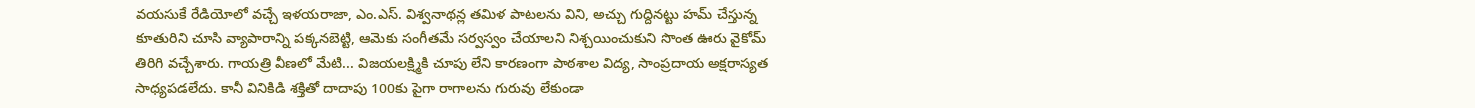వయసుకే రేడియోలో వచ్చే ఇళయరాజా, ఎం.ఎస్. విశ్వనాథన్ల తమిళ పాటలను విని, అచ్చు గుద్దినట్టు హమ్ చేస్తున్న కూతురిని చూసి వ్యాపారాన్ని పక్కనబెట్టి, ఆమెకు సంగీతమే సర్వస్వం చేయాలని నిశ్చయించుకుని సొంత ఊరు వైకోమ్ తిరిగి వచ్చేశారు. గాయత్రి వీణలో మేటి... విజయలక్ష్మికి చూపు లేని కారణంగా పాఠశాల విద్య, సాంప్రదాయ అక్షరాస్యత సాధ్యపడలేదు. కానీ వినికిడి శక్తితో దాదాపు 100కు పైగా రాగాలను గురువు లేకుండా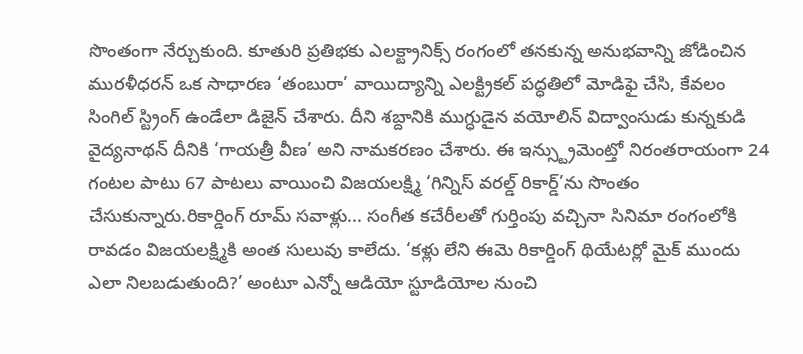సొంతంగా నేర్చుకుంది. కూతురి ప్రతిభకు ఎలక్ట్రానిక్స్ రంగంలో తనకున్న అనుభవాన్ని జోడించిన మురళీధరన్ ఒక సాధారణ ‘తంబురా’ వాయిద్యాన్ని ఎలక్ట్రికల్ పద్ధతిలో మోడిఫై చేసి, కేవలం సింగిల్ స్ట్రింగ్ ఉండేలా డిజైన్ చేశారు. దీని శబ్దానికి ముగ్ధుడైన వయోలిన్ విద్వాంసుడు కున్నకుడి వైద్యనాథన్ దీనికి ‘గాయత్రీ వీణ’ అని నామకరణం చేశారు. ఈ ఇన్స్ట్రుమెంట్తో నిరంతరాయంగా 24 గంటల పాటు 67 పాటలు వాయించి విజయలక్ష్మి ‘గిన్నిస్ వరల్డ్ రికార్డ్’ను సొంతం చేసుకున్నారు.రికార్డింగ్ రూమ్ సవాళ్లు... సంగీత కచేరీలతో గుర్తింపు వచ్చినా సినిమా రంగంలోకి రావడం విజయలక్ష్మికి అంత సులువు కాలేదు. ‘కళ్లు లేని ఈమె రికార్డింగ్ థియేటర్లో మైక్ ముందు ఎలా నిలబడుతుంది?’ అంటూ ఎన్నో ఆడియో స్టూడియోల నుంచి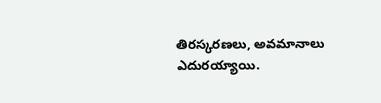తిరస్కరణలు, అవమానాలు ఎదురయ్యాయి.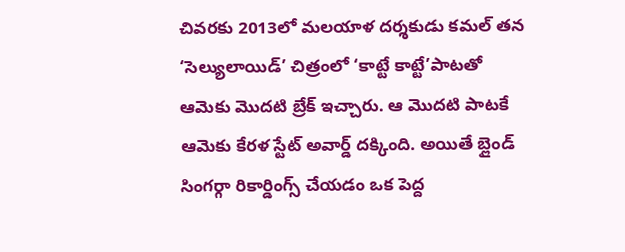చివరకు 2013లో మలయాళ దర్శకుడు కమల్ తన ‘సెల్యులాయిడ్’ చిత్రంలో ‘కాట్టే కాట్టే’పాటతో ఆమెకు మొదటి బ్రేక్ ఇచ్చారు. ఆ మొదటి పాటకే ఆమెకు కేరళ స్టేట్ అవార్డ్ దక్కింది. అయితే బ్లైండ్ సింగర్గా రికార్డింగ్స్ చేయడం ఒక పెద్ద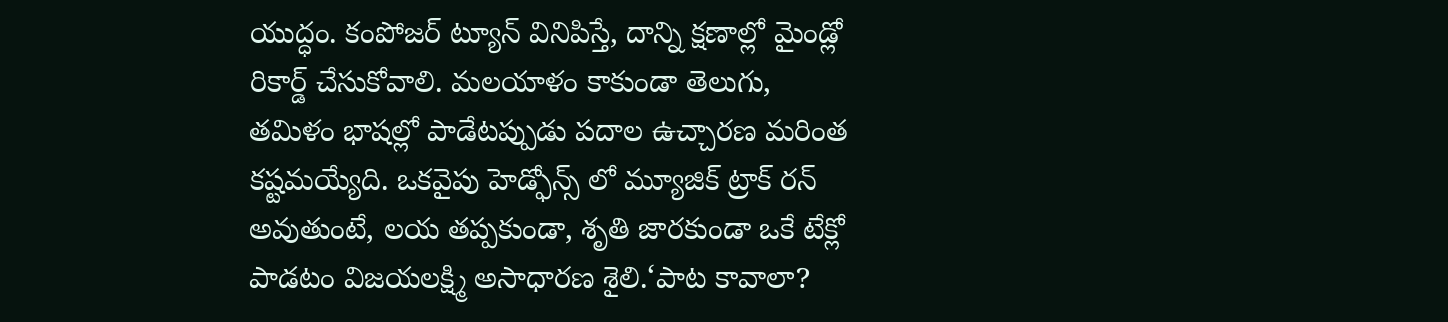యుద్ధం. కంపోజర్ ట్యూన్ వినిపిస్తే, దాన్ని క్షణాల్లో మైండ్లో రికార్డ్ చేసుకోవాలి. మలయాళం కాకుండా తెలుగు, తమిళం భాషల్లో పాడేటప్పుడు పదాల ఉచ్చారణ మరింత కష్టమయ్యేది. ఒకవైపు హెడ్ఫోన్స్ లో మ్యూజిక్ ట్రాక్ రన్ అవుతుంటే, లయ తప్పకుండా, శృతి జారకుండా ఒకే టేక్లో పాడటం విజయలక్ష్మి అసాధారణ శైలి.‘పాట కావాలా?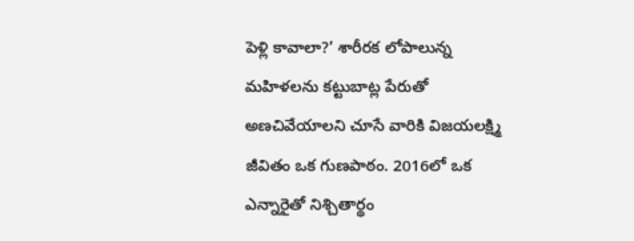పెళ్లి కావాలా?’ శారీరక లోపాలున్న మహిళలను కట్టుబాట్ల పేరుతో అణచివేయాలని చూసే వారికి విజయలక్ష్మి జీవితం ఒక గుణపాఠం. 2016లో ఒక ఎన్నారైతో నిశ్చితార్థం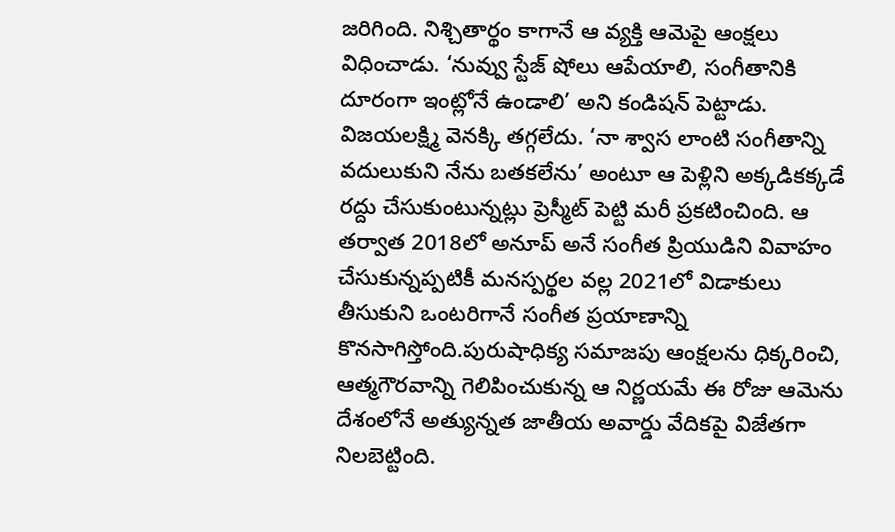జరిగింది. నిశ్చితార్థం కాగానే ఆ వ్యక్తి ఆమెపై ఆంక్షలు విధించాడు. ‘నువ్వు స్టేజ్ షోలు ఆపేయాలి, సంగీతానికి దూరంగా ఇంట్లోనే ఉండాలి’ అని కండిషన్ పెట్టాడు. విజయలక్ష్మి వెనక్కి తగ్గలేదు. ‘నా శ్వాస లాంటి సంగీతాన్ని వదులుకుని నేను బతకలేను’ అంటూ ఆ పెళ్లిని అక్కడికక్కడే రద్దు చేసుకుంటున్నట్లు ప్రెస్మీట్ పెట్టి మరీ ప్రకటించింది. ఆ తర్వాత 2018లో అనూప్ అనే సంగీత ప్రియుడిని వివాహం చేసుకున్నప్పటికీ మనస్పర్థల వల్ల 2021లో విడాకులు తీసుకుని ఒంటరిగానే సంగీత ప్రయాణాన్ని కొనసాగిస్తోంది.పురుషాధిక్య సమాజపు ఆంక్షలను ధిక్కరించి, ఆత్మగౌరవాన్ని గెలిపించుకున్న ఆ నిర్ణయమే ఈ రోజు ఆమెను దేశంలోనే అత్యున్నత జాతీయ అవార్డు వేదికపై విజేతగా నిలబెట్టింది.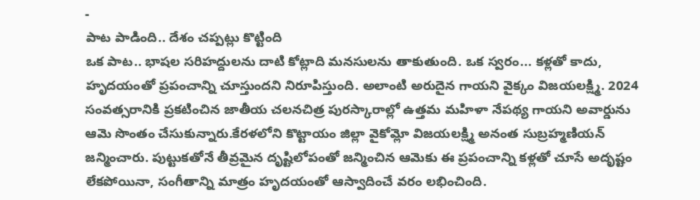-
పాట పాడింది.. దేశం చప్పట్లు కొట్టింది
ఒక పాట.. భాషల సరిహద్దులను దాటి కోట్లాది మనసులను తాకుతుంది. ఒక స్వరం... కళ్లతో కాదు, హృదయంతో ప్రపంచాన్ని చూస్తుందని నిరూపిస్తుంది. అలాంటి అరుదైన గాయని వైక్కం విజయలక్ష్మి. 2024 సంవత్సరానికి ప్రకటించిన జాతీయ చలనచిత్ర పురస్కారాల్లో ఉత్తమ మహిళా నేపథ్య గాయని అవార్డును ఆమె సొంతం చేసుకున్నారు.కేరళలోని కొట్టాయం జిల్లా వైకోమ్లో విజయలక్ష్మి అనంత సుబ్రహ్మణియన్ జన్మించారు. పుట్టుకతోనే తీవ్రమైన దృష్టిలోపంతో జన్మించిన ఆమెకు ఈ ప్రపంచాన్ని కళ్లతో చూసే అదృష్టం లేకపోయినా, సంగీతాన్ని మాత్రం హృదయంతో ఆస్వాదించే వరం లభించింది.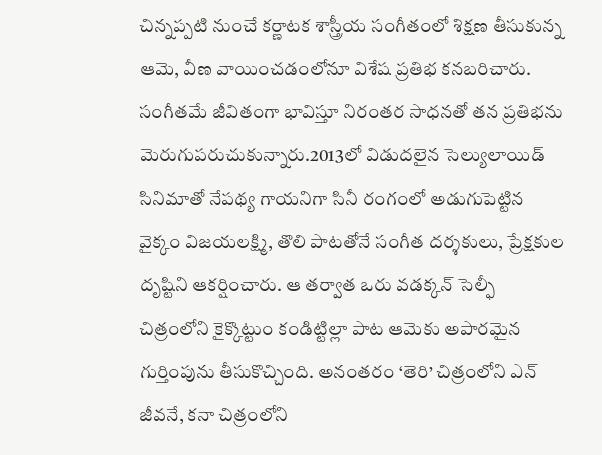చిన్నప్పటి నుంచే కర్ణాటక శాస్త్రీయ సంగీతంలో శిక్షణ తీసుకున్న ఆమె, వీణ వాయించడంలోనూ విశేష ప్రతిభ కనబరిచారు. సంగీతమే జీవితంగా భావిస్తూ నిరంతర సాధనతో తన ప్రతిభను మెరుగుపరుచుకున్నారు.2013లో విడుదలైన సెల్యులాయిడ్ సినిమాతో నేపథ్య గాయనిగా సినీ రంగంలో అడుగుపెట్టిన వైక్కం విజయలక్ష్మి, తొలి పాటతోనే సంగీత దర్శకులు, ప్రేక్షకుల దృష్టిని ఆకర్షించారు. ఆ తర్వాత ఒరు వడక్కన్ సెల్ఫీ చిత్రంలోని కైక్కొట్టుం కండిట్టిల్లా పాట ఆమెకు అపారమైన గుర్తింపును తీసుకొచ్చింది. అనంతరం ‘తెరి’ చిత్రంలోని ఎన్ జీవనే, కనా చిత్రంలోని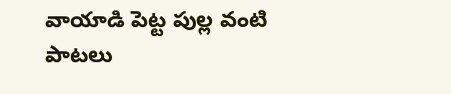వాయాడి పెట్ట పుల్ల వంటి పాటలు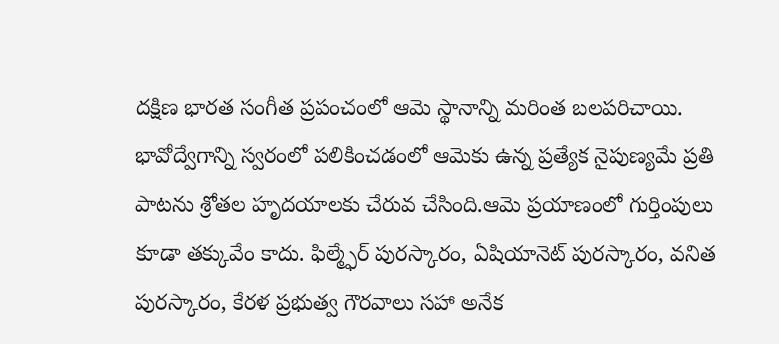దక్షిణ భారత సంగీత ప్రపంచంలో ఆమె స్థానాన్ని మరింత బలపరిచాయి. భావోద్వేగాన్ని స్వరంలో పలికించడంలో ఆమెకు ఉన్న ప్రత్యేక నైపుణ్యమే ప్రతి పాటను శ్రోతల హృదయాలకు చేరువ చేసింది.ఆమె ప్రయాణంలో గుర్తింపులు కూడా తక్కువేం కాదు. ఫిల్మ్ఫేర్ పురస్కారం, ఏషియానెట్ పురస్కారం, వనిత పురస్కారం, కేరళ ప్రభుత్వ గౌరవాలు సహా అనేక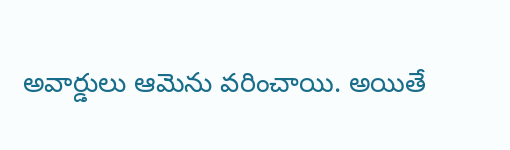అవార్డులు ఆమెను వరించాయి. అయితే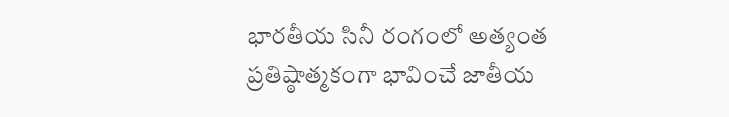భారతీయ సినీ రంగంలో అత్యంత ప్రతిష్ఠాత్మకంగా భావించే జాతీయ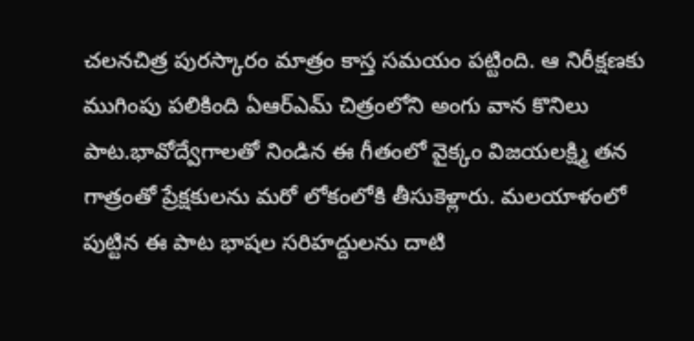చలనచిత్ర పురస్కారం మాత్రం కాస్త సమయం పట్టింది. ఆ నిరీక్షణకు ముగింపు పలికింది ఏఆర్ఎమ్ చిత్రంలోని అంగు వాన కొనిలు పాట.భావోద్వేగాలతో నిండిన ఈ గీతంలో వైక్కం విజయలక్ష్మి తన గాత్రంతో ప్రేక్షకులను మరో లోకంలోకి తీసుకెళ్లారు. మలయాళంలో పుట్టిన ఈ పాట భాషల సరిహద్దులను దాటి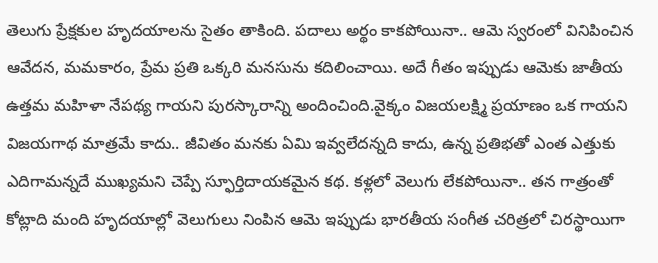తెలుగు ప్రేక్షకుల హృదయాలను సైతం తాకింది. పదాలు అర్థం కాకపోయినా.. ఆమె స్వరంలో వినిపించిన ఆవేదన, మమకారం, ప్రేమ ప్రతి ఒక్కరి మనసును కదిలించాయి. అదే గీతం ఇప్పుడు ఆమెకు జాతీయ ఉత్తమ మహిళా నేపథ్య గాయని పురస్కారాన్ని అందించింది.వైక్కం విజయలక్ష్మి ప్రయాణం ఒక గాయని విజయగాథ మాత్రమే కాదు.. జీవితం మనకు ఏమి ఇవ్వలేదన్నది కాదు, ఉన్న ప్రతిభతో ఎంత ఎత్తుకు ఎదిగామన్నదే ముఖ్యమని చెప్పే స్ఫూర్తిదాయకమైన కథ. కళ్లలో వెలుగు లేకపోయినా.. తన గాత్రంతో కోట్లాది మంది హృదయాల్లో వెలుగులు నింపిన ఆమె ఇప్పుడు భారతీయ సంగీత చరిత్రలో చిరస్థాయిగా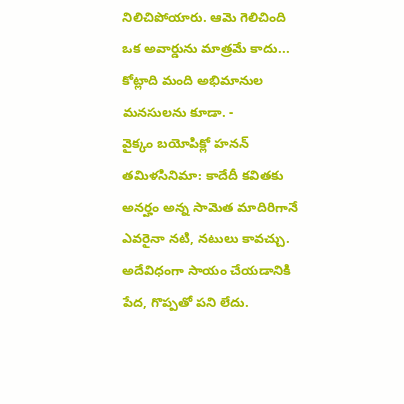నిలిచిపోయారు. ఆమె గెలిచింది ఒక అవార్డును మాత్రమే కాదు... కోట్లాది మంది అభిమానుల మనసులను కూడా. -
వైక్కం బయోపిక్లో హనన్
తమిళసినిమా: కాదేదీ కవితకు అనర్హం అన్న సామెత మాదిరిగానే ఎవరైనా నటి, నటులు కావచ్చు. అదేవిధంగా సాయం చేయడానికి పేద, గొప్పతో పని లేదు.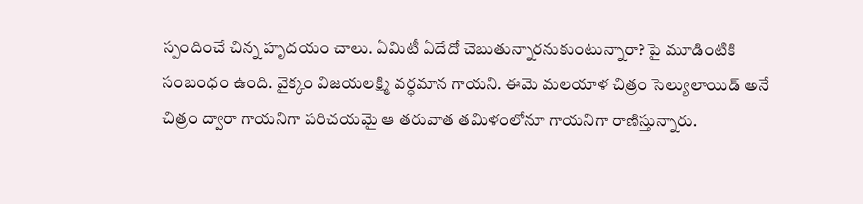స్పందించే చిన్న హృదయం చాలు. ఏమిటీ ఏదేదో చెబుతున్నారనుకుంటున్నారా? పై మూడింటికి సంబంధం ఉంది. వైక్కం విజయలక్ష్మి వర్ధమాన గాయని. ఈమె మలయాళ చిత్రం సెల్యులాయిడ్ అనే చిత్రం ద్వారా గాయనిగా పరిచయమై ఆ తరువాత తమిళంలోనూ గాయనిగా రాణిస్తున్నారు.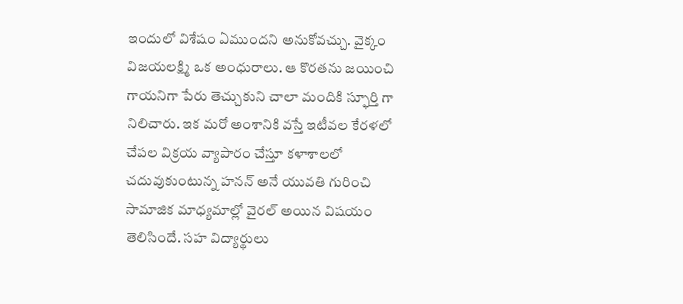ఇందులో విశేషం ఏముందని అనుకోవచ్చు. వైక్కం విజయలక్ష్మి ఒక అంధురాలు. ఆ కొరతను జయించి గాయనిగా పేరు తెచ్చుకుని చాలా మందికి స్ఫూర్తి గా నిలిచారు. ఇక మరో అంశానికి వస్తే ఇటీవల కేరళలో చేపల విక్రయ వ్యాపారం చేస్తూ కళాశాలలో చదువుకుంటున్న హనన్ అనే యువతి గురించి సామాజిక మాధ్యమాల్లో వైరల్ అయిన విషయం తెలిసిందే. సహ విద్యార్థులు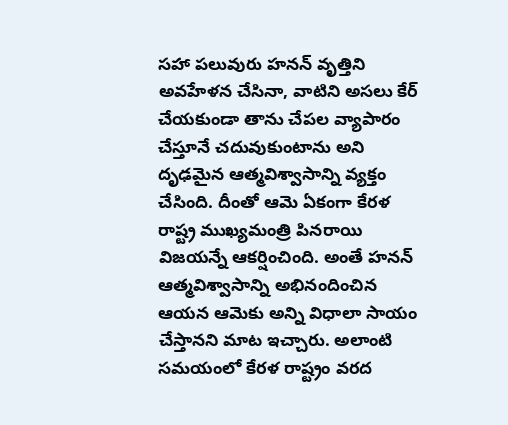సహా పలువురు హనన్ వృత్తిని అవహేళన చేసినా, వాటిని అసలు కేర్ చేయకుండా తాను చేపల వ్యాపారం చేస్తూనే చదువుకుంటాను అని దృఢమైన ఆత్మవిశ్వాసాన్ని వ్యక్తం చేసింది. దీంతో ఆమె ఏకంగా కేరళ రాష్ట్ర ముఖ్యమంత్రి పినరాయి విజయన్నే ఆకర్షించింది. అంతే హనన్ ఆత్మవిశ్వాసాన్ని అభినందించిన ఆయన ఆమెకు అన్ని విధాలా సాయం చేస్తానని మాట ఇచ్చారు. అలాంటి సమయంలో కేరళ రాష్ట్రం వరద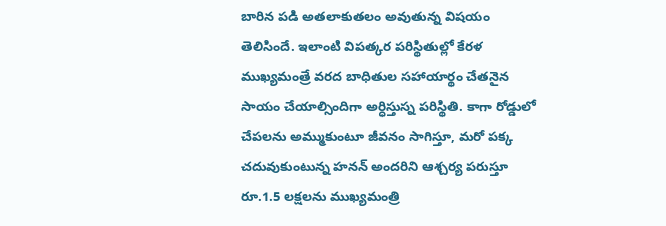బారిన పడి అతలాకుతలం అవుతున్న విషయం తెలిసిందే. ఇలాంటి విపత్కర పరిస్థితుల్లో కేరళ ముఖ్యమంత్రే వరద బాధితుల సహాయార్థం చేతనైన సాయం చేయాల్సిందిగా అర్ధిస్తుస్న పరిస్థితి. కాగా రోడ్డులో చేపలను అమ్ముకుంటూ జీవనం సాగిస్తూ, మరో పక్క చదువుకుంటున్న హనన్ అందరిని ఆశ్చర్య పరుస్తూ రూ.1.5 లక్షలను ముఖ్యమంత్రి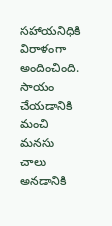సహాయనిధికి విరాళంగా అందించింది. సాయం చేయడానికి మంచి మనసు చాలు అనడానికి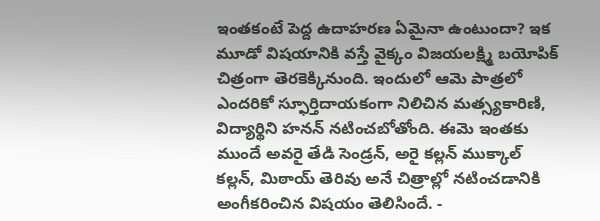ఇంతకంటే పెద్ద ఉదాహరణ ఏమైనా ఉంటుందా? ఇక మూడో విషయానికి వస్తే వైక్కం విజయలక్ష్మి బయోపిక్ చిత్రంగా తెరకెక్కినుంది. ఇందులో ఆమె పాత్రలో ఎందరికో స్ఫూర్తిదాయకంగా నిలిచిన మత్స్యకారిణి, విద్యార్థిని హనన్ నటించబోతోంది. ఈమె ఇంతకు ముందే అవరై తేడి సెండ్రన్, అరై కల్లన్ ముక్కాల్ కల్లన్, మిఠాయ్ తెరివు అనే చిత్రాల్లో నటించడానికి అంగీకరించిన విషయం తెలిసిందే. -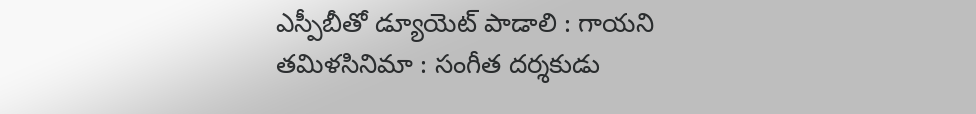ఎస్పీబీతో డ్యూయెట్ పాడాలి : గాయని
తమిళసినిమా : సంగీత దర్శకుడు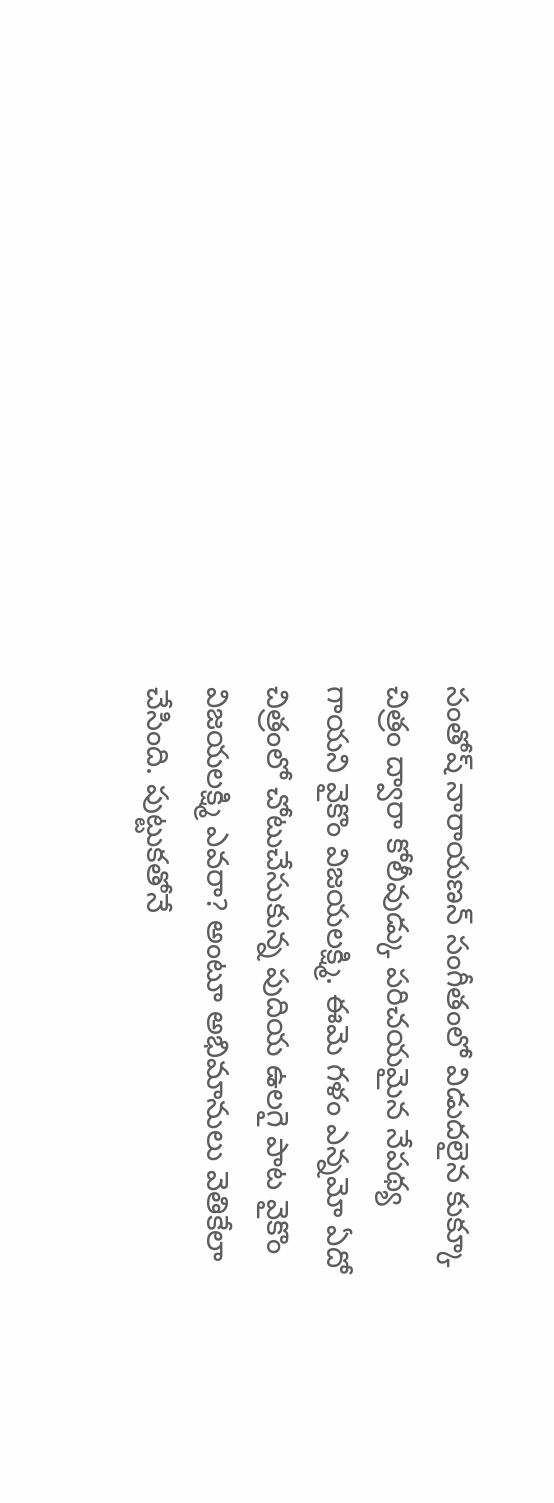సంతోష్ నారాయణన్ సంగీతంలో విడుదలైన కుక్కూ చిత్రం ద్వారా కోలీవుడ్కు పరిచయమైన నేపథ్య గాయని వైకొం విజయలక్ష్మి. ఈమె గళం ఎన్నమో ఏదో చిత్రంలో చోటుచేసుకున్న పుదియ ఉలగై పాట వైకొం విజయలక్ష్మి ఎవరా? అంటూ అభిమానులు వెతికేలా చేసింది. పుట్టుకతోనే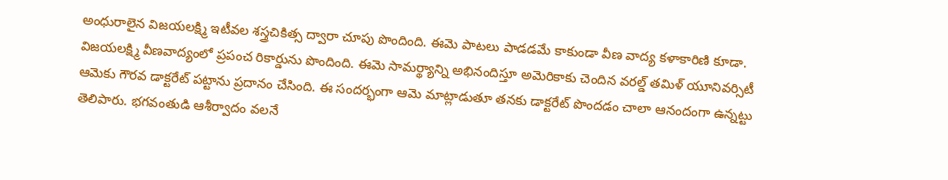అంధురాలైన విజయలక్ష్మి ఇటీవల శస్త్రచికిత్స ద్వారా చూపు పొందింది. ఈమె పాటలు పాడడమే కాకుండా వీణ వాద్య కళాకారిణి కూడా. విజయలక్ష్మి వీణవాద్యంలో ప్రపంచ రికార్డును పొందింది. ఈమె సామర్థ్యాన్ని అభినందిస్తూ అమెరికాకు చెందిన వరల్డ్ తమిళ్ యూనివర్సిటీ ఆమెకు గౌరవ డాక్టరేట్ పట్టాను ప్రదానం చేసింది. ఈ సందర్భంగా ఆమె మాట్లాడుతూ తనకు డాక్టరేట్ పొందడం చాలా ఆనందంగా ఉన్నట్టు తెలిపారు. భగవంతుడి ఆశీర్వాదం వలనే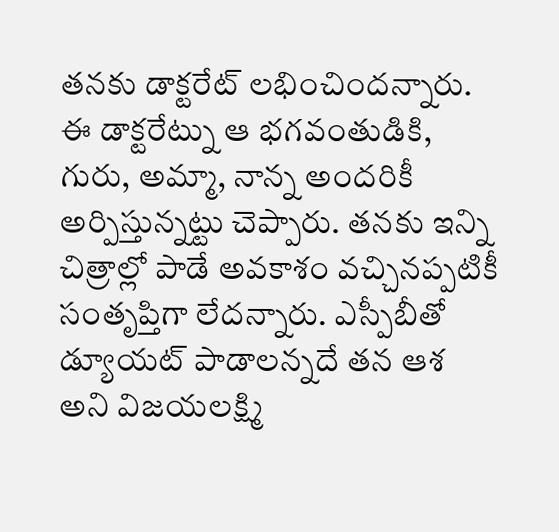తనకు డాక్టరేట్ లభించిందన్నారు. ఈ డాక్టరేట్ను ఆ భగవంతుడికి, గురు, అమ్మా, నాన్న అందరికీ అర్పిస్తున్నట్టు చెప్పారు. తనకు ఇన్ని చిత్రాల్లో పాడే అవకాశం వచ్చినప్పటికీ సంతృప్తిగా లేదన్నారు. ఎస్పీబీతో డ్యూయట్ పాడాలన్నదే తన ఆశ అని విజయలక్ష్మి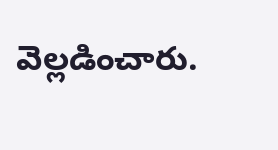వెల్లడించారు.